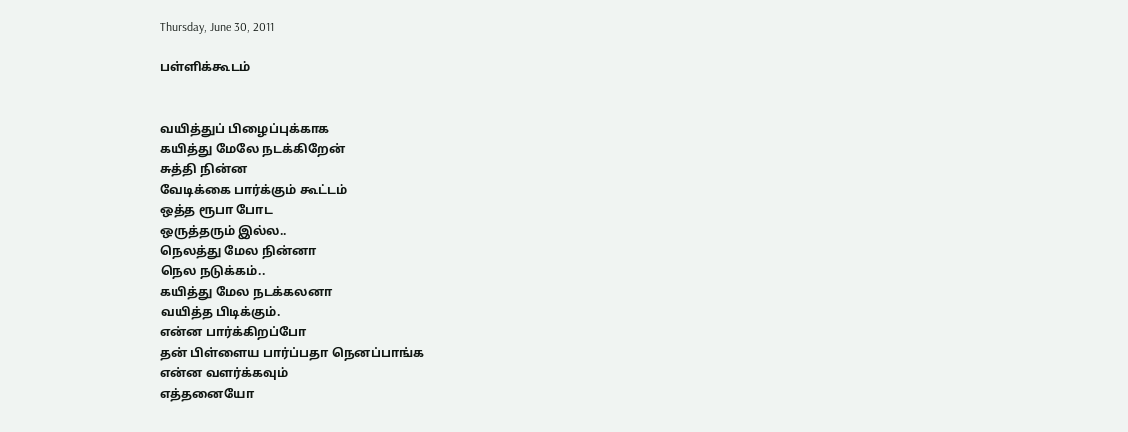Thursday, June 30, 2011

பள்ளிக்கூடம்


வயித்துப் பிழைப்புக்காக
கயித்து மேலே நடக்கிறேன்
சுத்தி நின்ன
வேடிக்கை பார்க்கும் கூட்டம்
ஒத்த ரூபா போட
ஒருத்தரும் இல்ல..
நெலத்து மேல நின்னா
நெல நடுக்கம்..
கயித்து மேல நடக்கலனா
வயித்த பிடிக்கும்.
என்ன பார்க்கிறப்போ
தன் பிள்ளைய பார்ப்பதா நெனப்பாங்க
என்ன வளர்க்கவும்
எத்தனையோ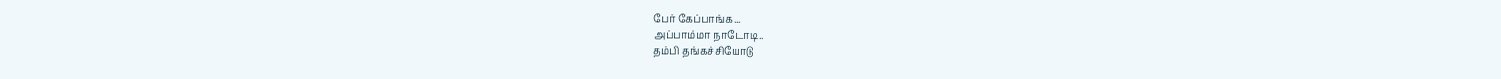பேர் கேப்பாங்க...
அப்பாம்மா நாடோடி..
தம்பி தங்கச்சியோடு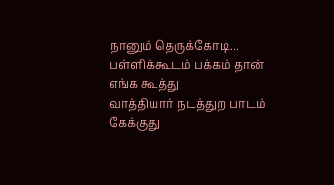நானும் தெருக்கோடி...
பள்ளிக்கூடம் பக்கம் தான்
எங்க கூத்து
வாத்தியார் நடத்துற பாடம்
கேக்குது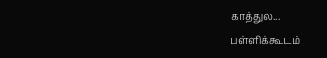காத்துல...
பள்ளிக்கூடம்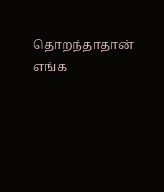தொறந்தாதான்
எங்க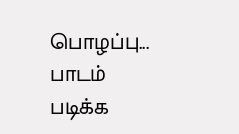பொழப்பு...
பாடம் படிக்க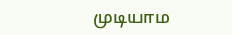முடியாம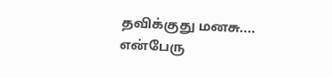தவிக்குது மனசு....
என்பேரு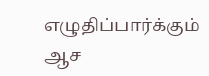எழுதிப்பார்க்கும் ஆச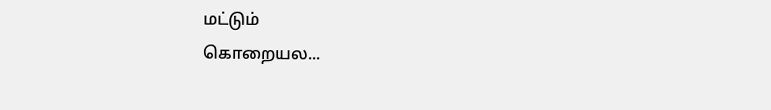மட்டும்
கொறையல...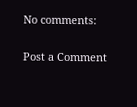No comments:

Post a Comment